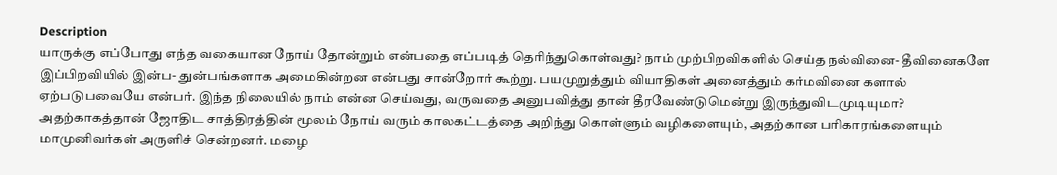Description
யாருக்கு எப்போது எந்த வகையான நோய் தோன்றும் என்பதை எப்படித் தெரிந்துகொள்வது? நாம் முற்பிறவிகளில் செய்த நல்வினை- தீவினைகளே இப்பிறவியில் இன்ப- துன்பங்களாக அமைகின்றன என்பது சான்றோர் கூற்று. பயமுறுத்தும் வியாதிகள் அனைத்தும் கர்மவினை களால் ஏற்படுபவையே என்பர். இந்த நிலையில் நாம் என்ன செய்வது, வருவதை அனுபவித்து தான் தீரவேண்டுமென்று இருந்துவிடமுடியுமா? அதற்காகத்தான் ஜோதிட சாத்திரத்தின் மூலம் நோய் வரும் காலகட்டத்தை அறிந்து கொள்ளும் வழிகளையும், அதற்கான பரிகாரங்களையும் மாமுனிவர்கள் அருளிச் சென்றனர். மழை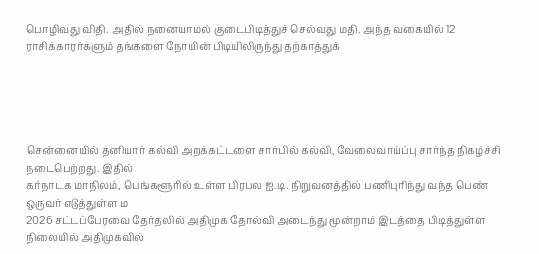பொழிவது விதி. அதில் நனையாமல் குடைபிடித்துச் செல்வது மதி. அந்த வகையில் 12 ராசிக்காரர்களும் தங்களை நோயின் பிடியிலிருந்து தற்காத்துக்





சென்னையில் தனியார் கல்வி அறக்கட்டளை சார்பில் கல்வி, வேலைவாய்ப்பு சார்ந்த நிகழ்ச்சி நடைபெற்றது. இதில்
கர்நாடக மாநிலம், பெங்களூரில் உள்ள பிரபல ஐ.டி. நிறுவனத்தில் பணிபுரிந்து வந்த பெண் ஒருவர் எடுத்துள்ள ம
2026 சட்டப்பேரவை தேர்தலில் அதிமுக தோல்வி அடைந்து மூன்றாம் இடத்தை பிடித்துள்ள நிலையில் அதிமுகவில்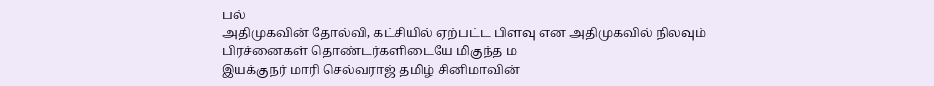பல்
அதிமுகவின் தோல்வி, கட்சியில் ஏற்பட்ட பிளவு என அதிமுகவில் நிலவும் பிரச்னைகள் தொண்டர்களிடையே மிகுந்த ம
இயக்குநர் மாரி செல்வராஜ் தமிழ் சினிமாவின்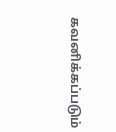கவனிக்கப்படும்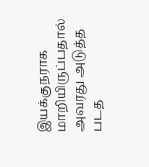இயக்குநராக மாறியிருப்பதால் அவரது அடுத்த படத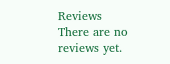Reviews
There are no reviews yet.